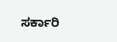ಸರ್ಕಾರಿ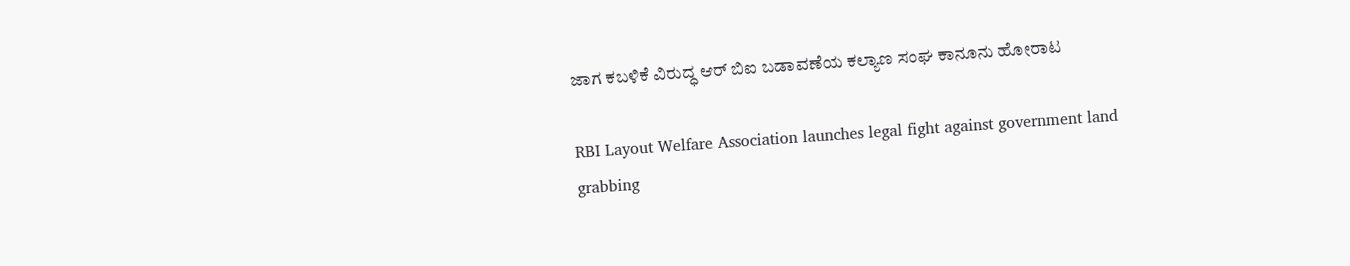ಜಾಗ ಕಬಳಿಕೆ ವಿರುದ್ಧ ಆರ್ ಬಿಐ ಬಡಾವಣೆಯ ಕಲ್ಯಾಣ ಸಂಘ ಕಾನೂನು ಹೋರಾಟ

RBI Layout Welfare Association launches legal fight against government land grabbing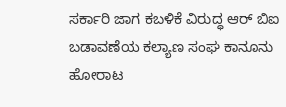ಸರ್ಕಾರಿ ಜಾಗ ಕಬಳಿಕೆ ವಿರುದ್ಧ ಆರ್ ಬಿಐ ಬಡಾವಣೆಯ ಕಲ್ಯಾಣ ಸಂಘ ಕಾನೂನು ಹೋರಾಟ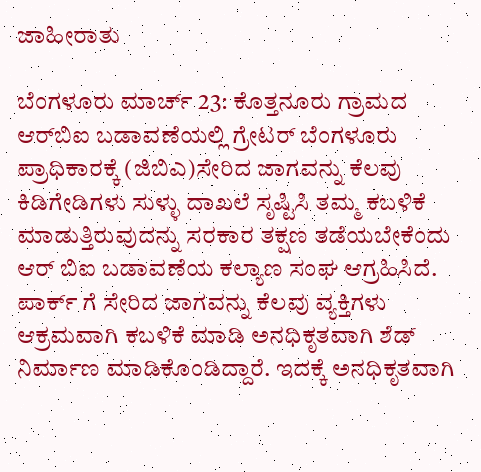ಜಾಹೀರಾತು

ಬೆಂಗಳೂರು ಮಾರ್ಚ್ 23: ಕೊತ್ತನೂರು ಗ್ರಾಮದ ಆರ್‌ಬಿಐ ಬಡಾವಣೆಯಲ್ಲಿ ಗ್ರೇಟರ್ ಬೆಂಗಳೂರು ಪ್ರಾಧಿಕಾರಕ್ಕೆ (ಜಿಬಿಎ)ಸೇರಿದ ಜಾಗವನ್ನು ಕೆಲವು ಕಿಡಿಗೇಡಿಗಳು ಸುಳ್ಳು ದಾಖಲೆ ಸೃಷ್ಟಿಸಿ ತಮ್ಮ ಕಬಳಿಕೆ ಮಾಡುತ್ತಿರುವುದನ್ನು ಸರಕಾರ ತಕ್ಷಣ ತಡೆಯಬೇಕೆಂದು ಆರ್ ಬಿಐ ಬಡಾವಣೆಯ ಕಲ್ಯಾಣ ಸಂಘ ಆಗ್ರಹಿಸಿದೆ.
ಪಾರ್ಕ್ ಗೆ ಸೇರಿದ ಜಾಗವನ್ನು ಕೆಲವು ವ್ಯಕ್ತಿಗಳು ಆಕ್ರಮವಾಗಿ ಕಬಳಿಕೆ ಮಾಡಿ ಅನಧಿಕೃತವಾಗಿ ಶೆಡ್ ನಿರ್ಮಾಣ ಮಾಡಿಕೊಂಡಿದ್ದಾರೆ. ಇದಕ್ಕೆ ಅನಧಿಕೃತವಾಗಿ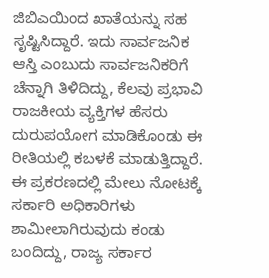ಜಿಬಿಎಯಿಂದ ಖಾತೆಯನ್ನು ಸಹ ಸೃಷ್ಟಿಸಿದ್ದಾರೆ. ಇದು ಸಾರ್ವಜನಿಕ ಆಸ್ತಿ ಎಂಬುದು ಸಾರ್ವಜನಿಕರಿಗೆ ಚೆನ್ನಾಗಿ ತಿಳಿದಿದ್ದು, ಕೆಲವು ಪ್ರಭಾವಿ ರಾಜಕೀಯ ವ್ಯಕ್ತಿಗಳ ಹೆಸರು ದುರುಪಯೋಗ ಮಾಡಿಕೊಂಡು ಈ ರೀತಿಯಲ್ಲಿ ಕಬಳಕೆ ಮಾಡುತ್ತಿದ್ದಾರೆ. ಈ ಪ್ರಕರಣದಲ್ಲಿ ಮೇಲು ನೋಟಕ್ಕೆ ಸರ್ಕಾರಿ ಅಧಿಕಾರಿಗಳು ಶಾಮೀಲಾಗಿರುವುದು ಕಂಡು ಬಂದಿದ್ದು, ರಾಜ್ಯ ಸರ್ಕಾರ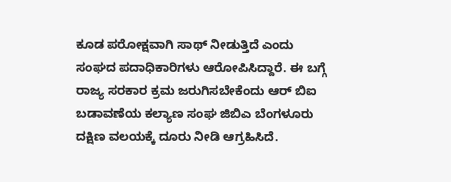ಕೂಡ ಪರೋಕ್ಷವಾಗಿ ಸಾಥ್ ನೀಡುತ್ತಿದೆ ಎಂದು ಸಂಘದ ಪದಾಧಿಕಾರಿಗಳು ಆರೋಪಿಸಿದ್ದಾರೆ. ಈ ಬಗ್ಗೆ ರಾಜ್ಯ ಸರಕಾರ ಕ್ರಮ ಜರುಗಿಸಬೇಕೆಂದು ಆರ್ ಬಿಐ ಬಡಾವಣೆಯ ಕಲ್ಯಾಣ ಸಂಘ ಜಿಬಿಎ ಬೆಂಗಳೂರು ದಕ್ಷಿಣ ವಲಯಕ್ಕೆ ದೂರು ನೀಡಿ ಆಗ್ರಹಿಸಿದೆ.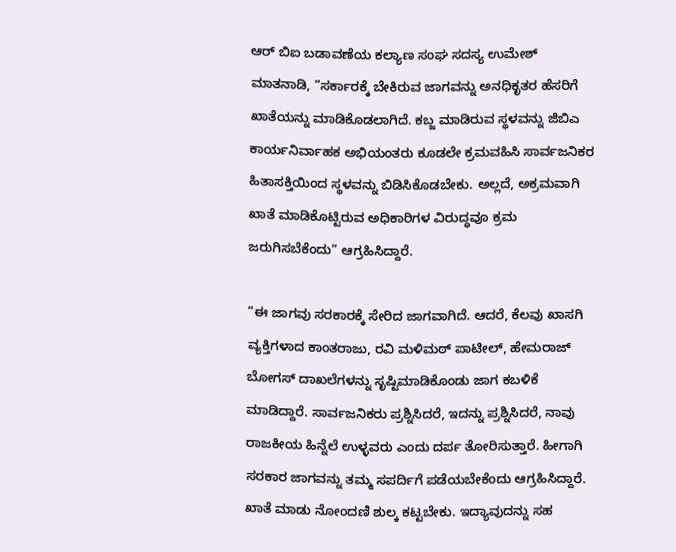ಆರ್ ಬಿಐ ಬಡಾವಣೆಯ ಕಲ್ಯಾಣ ಸಂಘ ಸದಸ್ಯ ಉಮೇಶ್ ಮಾತನಾಡಿ, “ಸರ್ಕಾರಕ್ಕೆ ಬೇಕಿರುವ ಜಾಗವನ್ನು ಅನಧಿಕೃತರ ಹೆಸರಿಗೆ ಖಾತೆಯನ್ನು ಮಾಡಿಕೊಡಲಾಗಿದೆ. ಕಬ್ಜ ಮಾಡಿರುವ ಸ್ಥಳವನ್ನು ಜಿಬಿಎ ಕಾರ್ಯನಿರ್ವಾಹಕ ಅಭಿಯಂತರು ಕೂಡಲೇ ಕ್ರಮವಹಿಸಿ ಸಾರ್ವಜನಿಕರ ಹಿತಾಸಕ್ತಿಯಿಂದ ಸ್ಥಳವನ್ನು ಬಿಡಿಸಿಕೊಡಬೇಕು. ಅಲ್ಲದೆ, ಅಕ್ರಮವಾಗಿ ಖಾತೆ ಮಾಡಿಕೊಟ್ಟಿರುವ ಅಧಿಕಾರಿಗಳ ವಿರುದ್ಧವೂ ಕ್ರಮ ಜರುಗಿಸಬೆಕೆಂದು” ಆಗ್ರಹಿಸಿದ್ದಾರೆ.

“ಈ ಜಾಗವು ಸರಕಾರಕ್ಕೆ ಸೇರಿದ ಜಾಗವಾಗಿದೆ. ಆದರೆ, ಕೆಲವು ಖಾಸಗಿ ವ್ಯಕ್ತಿಗಳಾದ ಕಾಂತರಾಜು, ರವಿ ಮಳಿಮಠ್ ಪಾಟೀಲ್, ಹೇಮರಾಜ್ ಬೋಗಸ್ ದಾಖಲೆಗಳನ್ನು ಸೃಷ್ಟಿಮಾಡಿಕೊಂಡು ಜಾಗ ಕಬಳಿಕೆ ಮಾಡಿದ್ದಾರೆ. ಸಾರ್ವಜನಿಕರು ಪ್ರಶ್ನಿಸಿದರೆ, ಇದನ್ನು ಪ್ರಶ್ನಿಸಿದರೆ, ನಾವು ರಾಜಕೀಯ ಹಿನ್ನೆಲೆ ಉಳ್ಳವರು ಎಂದು ದರ್ಪ ತೋರಿಸುತ್ತಾರೆ. ಹೀಗಾಗಿ ಸರಕಾರ ಜಾಗವನ್ನು ತಮ್ಮ ಸಪರ್ದಿಗೆ ಪಡೆಯಬೇಕೆಂದು ಆಗ್ರಹಿಸಿದ್ದಾರೆ.
ಖಾತೆ ಮಾಡು ನೋಂದಣಿ ಶುಲ್ಕ ಕಟ್ಟಬೇಕು. ಇದ್ಯಾವುದನ್ನು ಸಹ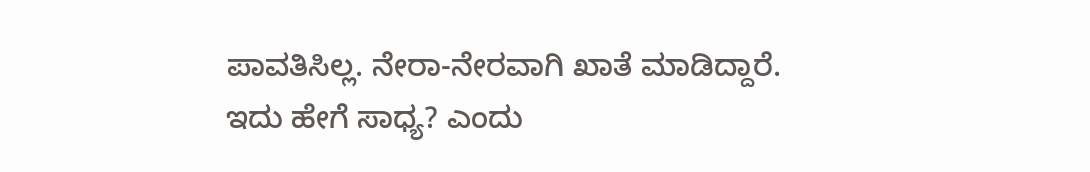ಪಾವತಿಸಿಲ್ಲ. ನೇರಾ-ನೇರವಾಗಿ ಖಾತೆ ಮಾಡಿದ್ದಾರೆ. ಇದು ಹೇಗೆ ಸಾಧ್ಯ? ಎಂದು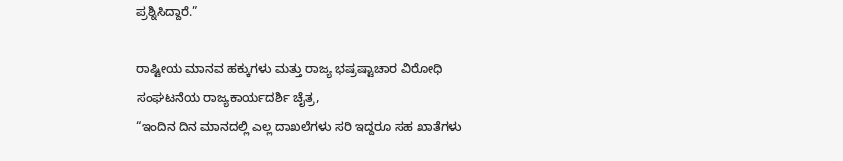ಪ್ರಶ್ನಿಸಿದ್ದಾರೆ.”

ರಾಷ್ಟೀಯ ಮಾನವ ಹಕ್ಕುಗಳು ಮತ್ತು ರಾಜ್ಯ ಭಷ್ರಷ್ಟಾಚಾರ ವಿರೋಧಿ ಸಂಘಟನೆಯ ರಾಜ್ಯಕಾರ್ಯದರ್ಶಿ ಚೈತ್ರ,
“ಇಂದಿನ ದಿನ ಮಾನದಲ್ಲಿ ಎಲ್ಲ ದಾಖಲೆಗಳು ಸರಿ ಇದ್ದರೂ ಸಹ ಖಾತೆಗಳು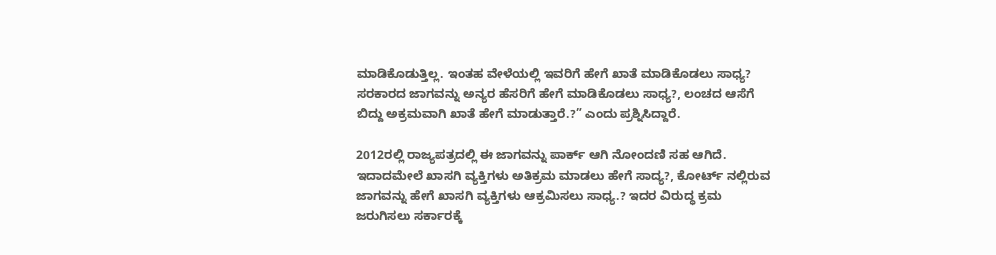ಮಾಡಿಕೊಡುತ್ತಿಲ್ಲ. ಇಂತಹ ವೇಳೆಯಲ್ಲಿ ಇವರಿಗೆ ಹೇಗೆ ಖಾತೆ ಮಾಡಿಕೊಡಲು ಸಾಧ್ಯ? ಸರಕಾರದ ಜಾಗವನ್ನು ಅನ್ಯರ ಹೆಸರಿಗೆ ಹೇಗೆ ಮಾಡಿಕೊಡಲು ಸಾಧ್ಯ?, ಲಂಚದ ಆಸೆಗೆ ಬಿದ್ದು ಅಕ್ರಮವಾಗಿ ಖಾತೆ ಹೇಗೆ ಮಾಡುತ್ತಾರೆ.?” ಎಂದು ಪ್ರಶ್ನಿಸಿದ್ದಾರೆ.

2012ರಲ್ಲಿ ರಾಜ್ಯಪತ್ರದಲ್ಲಿ ಈ ಜಾಗವನ್ನು ಪಾರ್ಕ್ ಆಗಿ ನೋಂದಣಿ ಸಹ ಆಗಿದೆ. ಇದಾದಮೇಲೆ ಖಾಸಗಿ ವ್ಯಕ್ತಿಗಳು ಅತಿಕ್ರಮ ಮಾಡಲು ಹೇಗೆ ಸಾದ್ಯ?, ಕೋರ್ಟ್ ನಲ್ಲಿರುವ
ಜಾಗವನ್ನು ಹೇಗೆ ಖಾಸಗಿ ವ್ಯಕ್ತಿಗಳು ಆಕ್ರಮಿಸಲು ಸಾಧ್ಯ.? ಇದರ ವಿರುದ್ಧ ಕ್ರಮ ಜರುಗಿಸಲು ಸರ್ಕಾರಕ್ಕೆ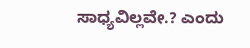ಸಾಧ್ಯವಿಲ್ಲವೇ.? ಎಂದು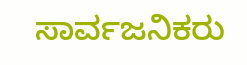ಸಾರ್ವಜನಿಕರು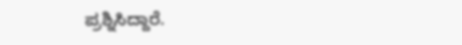ಪ್ರಶ್ನಿಸಿದ್ದಾರೆ.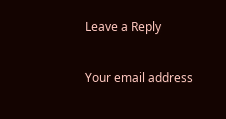Leave a Reply

Your email address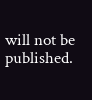will not be published.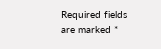Required fields are marked *